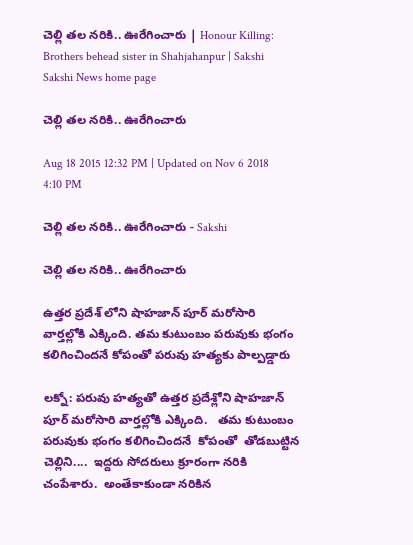చెల్లి తల నరికి.. ఊరేగించారు | Honour Killing: Brothers behead sister in Shahjahanpur | Sakshi
Sakshi News home page

చెల్లి తల నరికి.. ఊరేగించారు

Aug 18 2015 12:32 PM | Updated on Nov 6 2018 4:10 PM

చెల్లి తల నరికి.. ఊరేగించారు - Sakshi

చెల్లి తల నరికి.. ఊరేగించారు

ఉత్తర ప్రదేశ్ లోని షాహజాన్ పూర్ మరోసారి వార్తల్లోకి ఎక్కింది. తమ కుటుంబం పరువుకు భంగం కలిగించిందనే కోపంతో పరువు హత్యకు పాల్పడ్డారు

లక్నో: పరువు హత్యతో ఉత్తర ప్రదేశ్లోని షాహజాన్ పూర్ మరోసారి వార్తల్లోకి ఎక్కింది.   తమ కుటుంబం  పరువుకు భంగం కలిగించిందనే  కోపంతో  తోడబుట్టిన చెల్లిని....  ఇద్దరు సోదరులు క్రూరంగా నరికి చంపేశారు.  అంతేకాకుండా నరికిన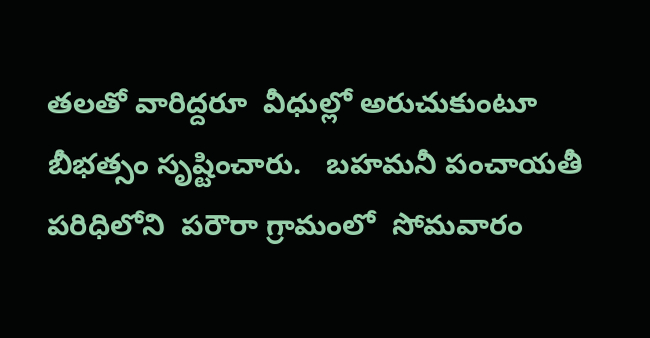తలతో వారిద్దరూ  వీధుల్లో అరుచుకుంటూ   బీభత్సం సృష్టించారు.   బహమనీ పంచాయతీ పరిధిలోని  పరౌరా గ్రామంలో  సోమవారం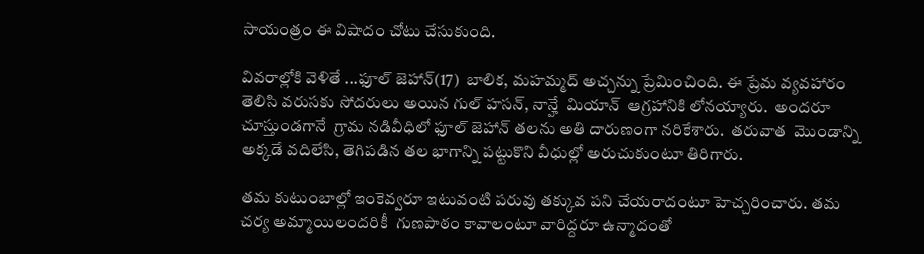సాయంత్రం ఈ విషాదం చోటు చేసుకుంది.

వివరాల్లోకి వెళితే ...ఫూల్ జెహాన్(17)  బాలిక, మహమ్మద్ అచ్చన్ను ప్రేమించింది. ఈ ప్రేమ వ్యవహారం తెలిసి వరుసకు సోదరులు అయిన గుల్ హసన్, నాన్హే  మియాన్  ఆగ్రహానికి లోనయ్యారు.  అందరూ చూస్తుండగానే  గ్రామ నడివీధిలో ఫూల్ జెహాన్ తలను అతి దారుణంగా నరికేశారు.  తరువాత  మొండాన్ని అక్కడే వదిలేసి, తెగిపడిన తల భాగాన్ని పట్టుకొని వీధుల్లో అరుచుకుంటూ తిరిగారు.

తమ కుటుంబాల్లో ఇంకెవ్వరూ ఇటువంటి పరువు తక్కువ పని చేయరాదంటూ హెచ్చరించారు. తమ చర్య అమ్మాయిలందరికీ  గుణపాఠం కావాలంటూ వారిద్దరూ ఉన్మాదంతో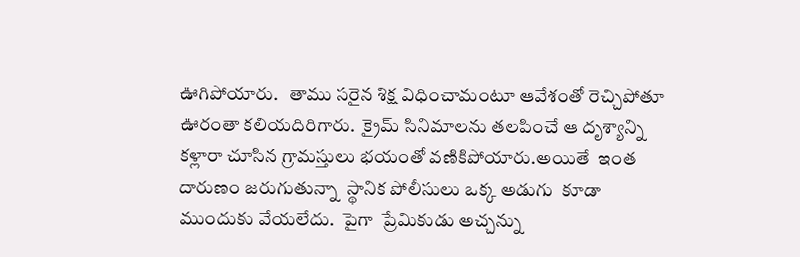ఊగిపోయారు.   తాము సరైన శిక్ష విధించామంటూ ఆవేశంతో రెచ్చిపోతూ ఊరంతా కలియదిరిగారు.  క్రైమ్ సినిమాలను తలపించే ఆ దృశ్యాన్ని కళ్లారా చూసిన గ్రామస్తులు భయంతో వణికిపోయారు.అయితే  ఇంత దారుణం జరుగుతున్నా  స్థానిక పోలీసులు ఒక్క అడుగు  కూడా ముందుకు వేయలేదు.  పైగా  ప్రేమికుడు అచ్చన్ను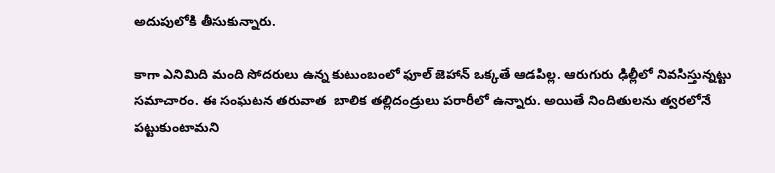అదుపులోకి తీసుకున్నారు.

కాగా ఎనిమిది మంది సోదరులు ఉన్న కుటుంబంలో ఫూల్ జెహాన్ ఒక్కతే ఆడపిల్ల. ఆరుగురు ఢిల్లీలో నివసిస్తున్నట్టు సమాచారం. ఈ సంఘటన తరువాత  బాలిక తల్లిదండ్రులు పరారీలో ఉన్నారు. అయితే నిందితులను త్వరలోనే పట్టుకుంటామని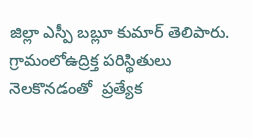జిల్లా ఎస్పీ బబ్లూ కుమార్ తెలిపారు.  గ్రామంలోఉద్రిక్త పరిస్థితులు నెలకొనడంతో  ప్రత్యేక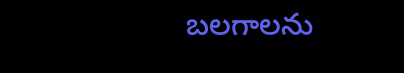బలగాలను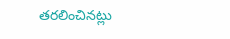తరలించినట్లు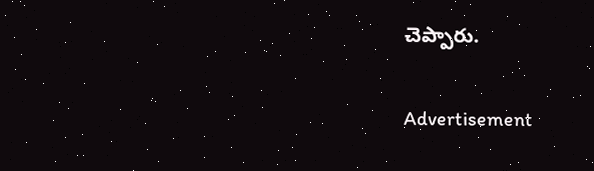చెప్పారు.

Advertisement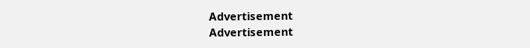Advertisement
Advertisement